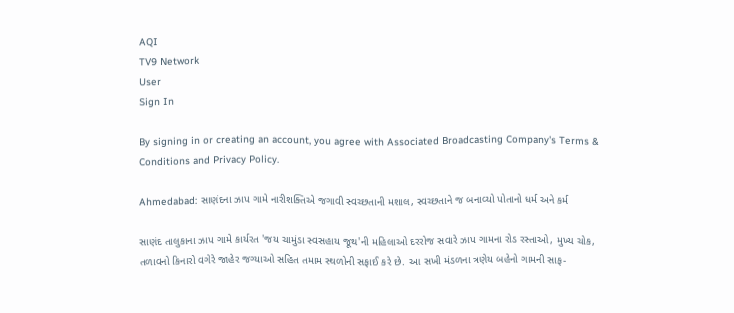AQI
TV9 Network
User
Sign In

By signing in or creating an account, you agree with Associated Broadcasting Company's Terms & Conditions and Privacy Policy.

Ahmedabad: સાણંદના ઝાપ ગામે નારીશક્તિએ જગાવી સ્વચ્છતાની મશાલ, સ્વચ્છતાને જ બનાવ્યો પોતાનો ધર્મ અને કર્મ

સાણંદ તાલુકાના ઝાપ ગામે કાર્યરત 'જય ચામુંડા સ્વસહાય જૂથ'ની મહિલાઓ દરરોજ સવારે ઝાપ ગામના રોડ રસ્તાઓ, મુખ્ય ચોક, તળાવનો કિનારો વગેરે જાહેર જગ્યાઓ સહિત તમામ સ્થળોની સફાઈ કરે છે. આ સખી મંડળના ત્રણેય બહેનો ગામની સાફ-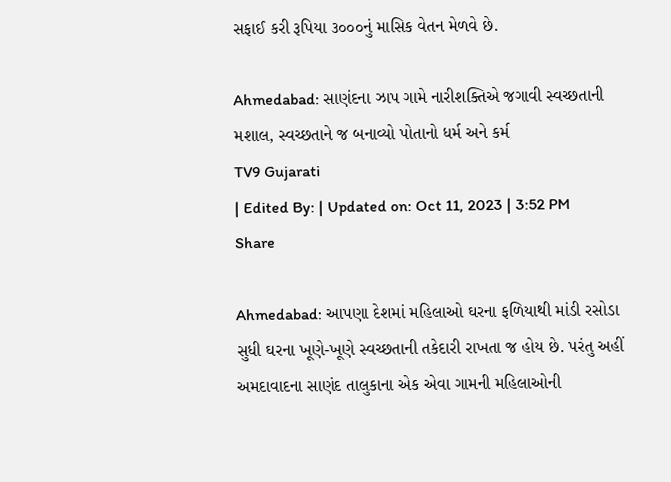સફાઈ કરી રૂપિયા ૩૦૦૦નું માસિક વેતન મેળવે છે.

Ahmedabad: સાણંદના ઝાપ ગામે નારીશક્તિએ જગાવી સ્વચ્છતાની મશાલ, સ્વચ્છતાને જ બનાવ્યો પોતાનો ધર્મ અને કર્મ
TV9 Gujarati
| Edited By: | Updated on: Oct 11, 2023 | 3:52 PM
Share

Ahmedabad: આપણા દેશમાં મહિલાઓ ઘરના ફળિયાથી માંડી રસોડા સુધી ઘરના ખૂણે-ખૂણે સ્વચ્છતાની તકેદારી રાખતા જ હોય છે. પરંતુ અહીં અમદાવાદના સાણંદ તાલુકાના એક એવા ગામની મહિલાઓની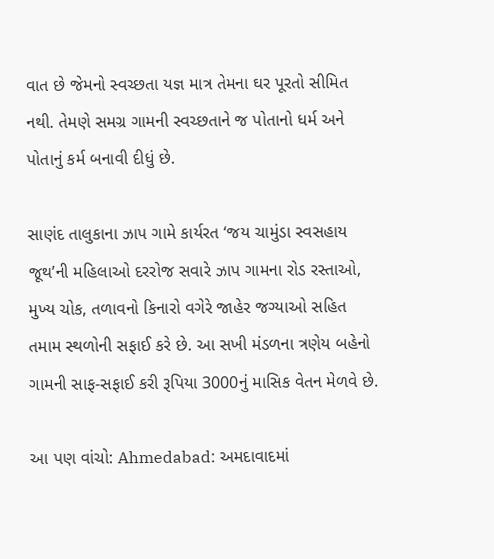વાત છે જેમનો સ્વચ્છતા યજ્ઞ માત્ર તેમના ઘર પૂરતો સીમિત નથી. તેમણે સમગ્ર ગામની સ્વચ્છતાને જ પોતાનો ધર્મ અને પોતાનું કર્મ બનાવી દીધું છે.

સાણંદ તાલુકાના ઝાપ ગામે કાર્યરત ‘જય ચામુંડા સ્વસહાય જૂથ’ની મહિલાઓ દરરોજ સવારે ઝાપ ગામના રોડ રસ્તાઓ, મુખ્ય ચોક, તળાવનો કિનારો વગેરે જાહેર જગ્યાઓ સહિત તમામ સ્થળોની સફાઈ કરે છે. આ સખી મંડળના ત્રણેય બહેનો ગામની સાફ-સફાઈ કરી રૂપિયા 3000નું માસિક વેતન મેળવે છે.

આ પણ વાંચો: Ahmedabad: અમદાવાદમાં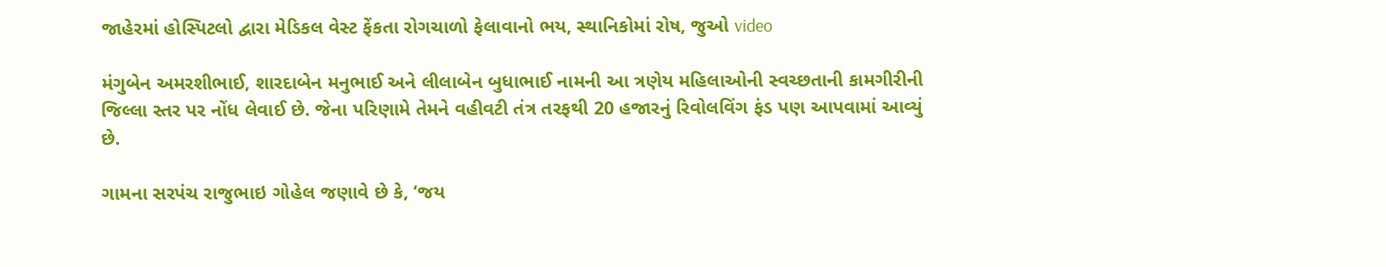જાહેરમાં હોસ્પિટલો દ્વારા મેડિકલ વેસ્ટ ફેંકતા રોગચાળો ફેલાવાનો ભય, સ્થાનિકોમાં રોષ, જુઓ video

મંગુબેન અમરશીભાઈ, શારદાબેન મનુભાઈ અને લીલાબેન બુધાભાઈ નામની આ ત્રણેય મહિલાઓની સ્વચ્છતાની કામગીરીની જિલ્લા સ્તર પર નોંધ લેવાઈ છે. જેના પરિણામે તેમને વહીવટી તંત્ર તરફથી 20 હજારનું રિવોલવિંગ ફંડ પણ આપવામાં આવ્યું છે.

ગામના સરપંચ રાજુભાઇ ગોહેલ જણાવે છે કે, ‘જય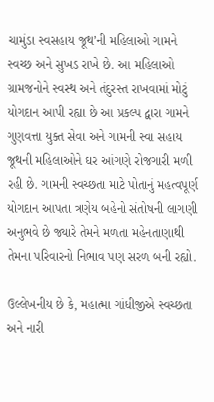ચામુંડા સ્વસહાય જૂથ’ની મહિલાઓ ગામને સ્વચ્છ અને સુખડ રાખે છે. આ મહિલાઓ ગ્રામજનોને સ્વસ્થ અને તંદુરસ્ત રાખવામાં મોટું યોગદાન આપી રહ્યા છે આ પ્રકલ્પ દ્વારા ગામને ગુણવત્તા યુક્ત સેવા અને ગામની સ્વા સહાય જૂથની મહિલાઓને ઘર આંગણે રોજગારી મળી રહી છે. ગામની સ્વચ્છતા માટે પોતાનું મહત્વપૂર્ણ યોગદાન આપતા ત્રણેય બહેનો સંતોષની લાગણી અનુભવે છે જ્યારે તેમને મળતા મહેનતાણાથી તેમના પરિવારનો નિભાવ પણ સરળ બની રહ્યો.

ઉલ્લેખનીય છે કે, મહાત્મા ગાંધીજીએ સ્વચ્છતા અને નારી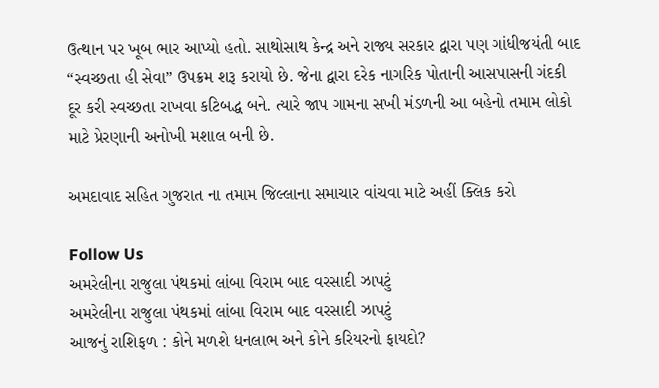ઉત્થાન પર ખૂબ ભાર આપ્યો હતો. સાથોસાથ કેન્દ્ર અને રાજ્ય સરકાર દ્વારા પણ ગાંધીજયંતી બાદ “સ્વચ્છતા હી સેવા” ઉપક્રમ શરૂ કરાયો છે. જેના દ્વારા દરેક નાગરિક પોતાની આસપાસની ગંદકી દૂર કરી સ્વચ્છતા રાખવા કટિબદ્ધ બને. ત્યારે જાપ ગામના સખી મંડળની આ બહેનો તમામ લોકો માટે પ્રેરણાની અનોખી મશાલ બની છે.

અમદાવાદ સહિત ગુજરાત ના તમામ જિલ્લાના સમાચાર વાંચવા માટે અહીં ક્લિક કરો

Follow Us
અમરેલીના રાજુલા પંથકમાં લાંબા વિરામ બાદ વરસાદી ઝાપટું
અમરેલીના રાજુલા પંથકમાં લાંબા વિરામ બાદ વરસાદી ઝાપટું
આજનું રાશિફળ : કોને મળશે ધનલાભ અને કોને કરિયરનો ફાયદો?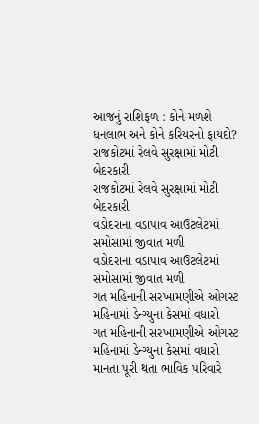આજનું રાશિફળ : કોને મળશે ધનલાભ અને કોને કરિયરનો ફાયદો?
રાજકોટમાં રેલવે સુરક્ષામાં મોટી બેદરકારી
રાજકોટમાં રેલવે સુરક્ષામાં મોટી બેદરકારી
વડોદરાના વડાપાવ આઉટલેટમાં સમોસામાં જીવાત મળી
વડોદરાના વડાપાવ આઉટલેટમાં સમોસામાં જીવાત મળી
ગત મહિનાની સરખામણીએ ઓગસ્ટ મહિનામાં ડેન્ગ્યુના કેસમાં વધારો
ગત મહિનાની સરખામણીએ ઓગસ્ટ મહિનામાં ડેન્ગ્યુના કેસમાં વધારો
માનતા પૂરી થતા ભાવિક પરિવારે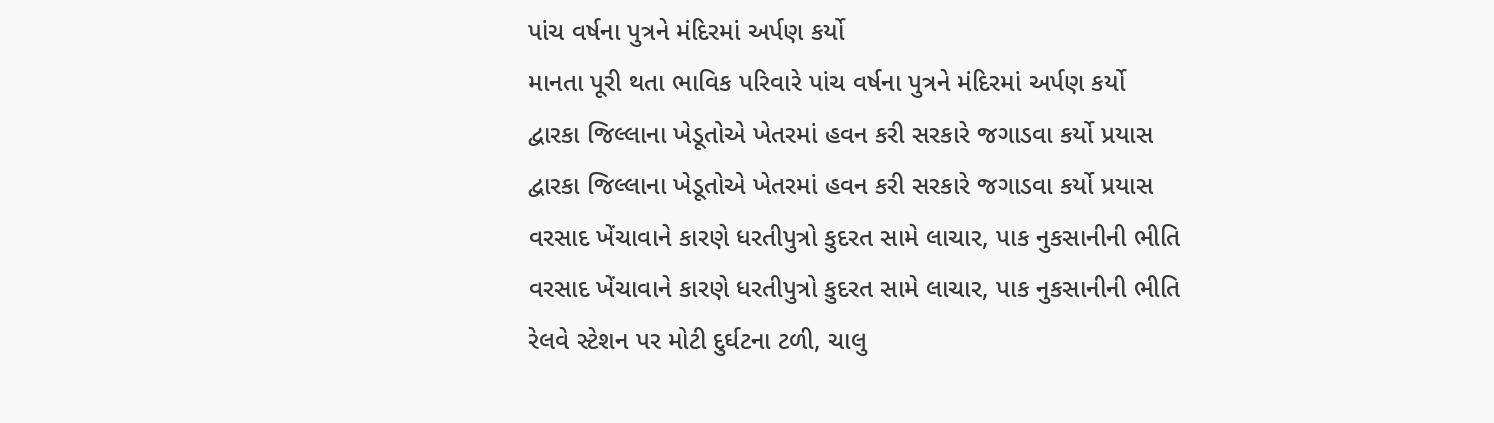પાંચ વર્ષના પુત્રને મંદિરમાં અર્પણ કર્યો
માનતા પૂરી થતા ભાવિક પરિવારે પાંચ વર્ષના પુત્રને મંદિરમાં અર્પણ કર્યો
દ્વારકા જિલ્લાના ખેડૂતોએ ખેતરમાં હવન કરી સરકારે જગાડવા કર્યો પ્રયાસ
દ્વારકા જિલ્લાના ખેડૂતોએ ખેતરમાં હવન કરી સરકારે જગાડવા કર્યો પ્રયાસ
વરસાદ ખેંચાવાને કારણે ધરતીપુત્રો કુદરત સામે લાચાર, પાક નુકસાનીની ભીતિ
વરસાદ ખેંચાવાને કારણે ધરતીપુત્રો કુદરત સામે લાચાર, પાક નુકસાનીની ભીતિ
રેલવે સ્ટેશન પર મોટી દુર્ઘટના ટળી, ચાલુ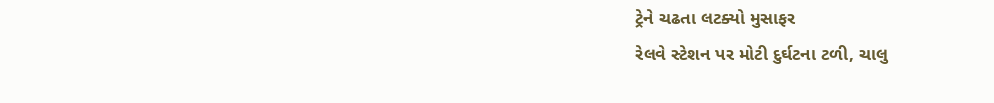ટ્રેને ચઢતા લટક્યો મુસાફર
રેલવે સ્ટેશન પર મોટી દુર્ઘટના ટળી, ચાલુ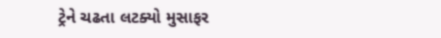ટ્રેને ચઢતા લટક્યો મુસાફર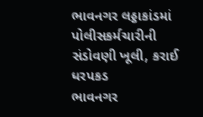ભાવનગર લઠ્ઠાકાંડમાં પોલીસકર્મચારીની સંડોવણી ખૂલી, કરાઈ ધરપકડ
ભાવનગર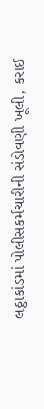લઠ્ઠાકાંડમાં પોલીસકર્મચારીની સંડોવણી ખૂલી, કરાઈ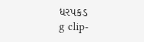ધરપકડ
g clip-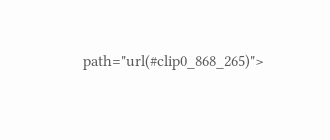path="url(#clip0_868_265)">